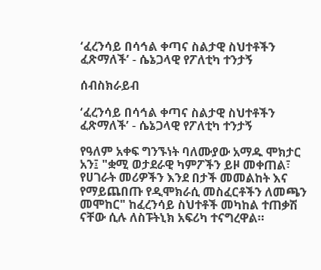‘ፈረንሳይ በሳኅል ቀጣና ስልታዊ ስህተቶችን ፈጽማለች’ - ሴኔጋላዊ የፖለቲካ ተንታኝ

ሰብስክራይብ

‘ፈረንሳይ በሳኅል ቀጣና ስልታዊ ስህተቶችን ፈጽማለች’ - ሴኔጋላዊ የፖለቲካ ተንታኝ

የዓለም አቀፍ ግንኙነት ባለሙያው አማዱ ሞክታር አን፤ "ቋሚ ወታደራዊ ካምፖችን ይዞ መቀጠል፣ የሀገራት መሪዎችን እንደ በታች መመልከት እና የማይጨበጡ የዲሞክራሲ መስፈርቶችን ለመጫን መሞከር" ከፈረንሳይ ስህተቶች መካከል ተጠቃሽ ናቸው ሲሉ ለስፑትኒክ አፍሪካ ተናግረዋል።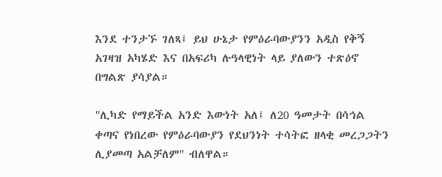እንደ ተንታኙ ገለጻ፤ ይህ ሁኔታ የምዕራባውያንን አዲስ የቅኝ አገዛዝ አካሄድ እና በአፍሪካ ሉዓላዊነት ላይ ያለውን ተጽዕኖ በግልጽ ያሳያል።

"ሊካድ የማይችል አንድ እውነት አለ፤ ለ20 ዓመታት በሳኅል ቀጣና የነበረው የምዕራባውያን የደህንነት ተሳትፎ ዘላቂ መረጋጋትን ሊያመጣ አልቻለም" ብለዋል።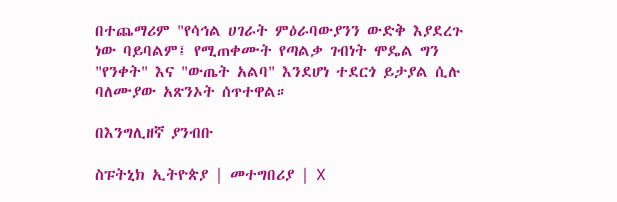በተጨማሪም "የሳኅል ሀገራት ምዕራባውያንን ውድቅ እያደረጉ ነው ባይባልም፤ የሚጠቀሙት የጣልቃ ገብነት ሞዴል ግን "የንቀት" እና "ውጤት አልባ" እንደሆነ ተደርጎ ይታያል ሲሉ ባለሙያው አጽንኦት ሰጥተዋል።

በእንግሊዘኛ ያንብቡ

ስፑትኒክ ኢትዮጵያ | መተግበሪያ | X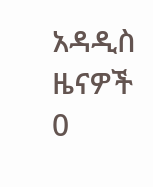አዳዲስ ዜናዎች
0